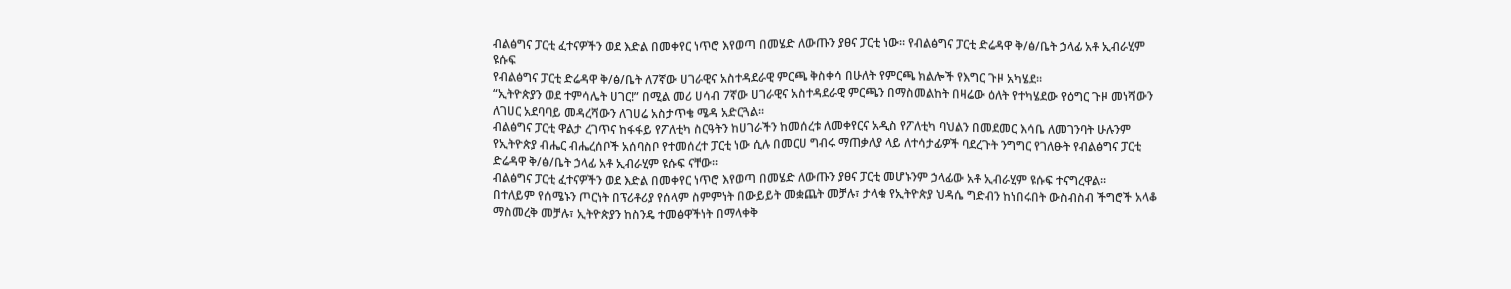ብልፅግና ፓርቲ ፈተናዎችን ወደ እድል በመቀየር ነጥሮ እየወጣ በመሄድ ለውጡን ያፀና ፓርቲ ነው። የብልፅግና ፓርቲ ድሬዳዋ ቅ/ፅ/ቤት ኃላፊ አቶ ኢብራሂም ዩሱፍ
የብልፅግና ፓርቲ ድሬዳዋ ቅ/ፅ/ቤት ለ7ኛው ሀገራዊና አስተዳደራዊ ምርጫ ቅስቀሳ በሁለት የምርጫ ክልሎች የእግር ጉዞ አካሄደ።
“ኢትዮጵያን ወደ ተምሳሌት ሀገር!” በሚል መሪ ሀሳብ 7ኛው ሀገራዊና አስተዳደራዊ ምርጫን በማስመልከት በዛሬው ዕለት የተካሄደው የዕግር ጉዞ መነሻውን ለገሀር አደባባይ መዳረሻውን ለገሀሬ አስታጥቄ ሜዳ አድርጓል፡፡
ብልፅግና ፓርቲ ዋልታ ረገጥና ከፋፋይ የፖለቲካ ስርዓትን ከሀገራችን ከመሰረቱ ለመቀየርና አዲስ የፖለቲካ ባህልን በመደመር እሳቤ ለመገንባት ሁሉንም የኢትዮጵያ ብሔር ብሔረሰቦች አሰባስቦ የተመሰረተ ፓርቲ ነው ሲሉ በመርሀ ግብሩ ማጠቃለያ ላይ ለተሳታፊዎች ባደረጉት ንግግር የገለፁት የብልፅግና ፓርቲ ድሬዳዋ ቅ/ፅ/ቤት ኃላፊ አቶ ኢብራሂም ዩሱፍ ናቸው፡፡
ብልፅግና ፓርቲ ፈተናዎችን ወደ እድል በመቀየር ነጥሮ እየወጣ በመሄድ ለውጡን ያፀና ፓርቲ መሆኑንም ኃላፊው አቶ ኢብራሂም ዩሱፍ ተናግረዋል፡፡
በተለይም የሰሜኑን ጦርነት በፕሪቶሪያ የሰላም ስምምነት በውይይት መቋጨት መቻሉ፣ ታላቁ የኢትዮጵያ ህዳሴ ግድብን ከነበሩበት ውስብስብ ችግሮች አላቆ ማስመረቅ መቻሉ፣ ኢትዮጵያን ከስንዴ ተመፅዋችነት በማላቀቅ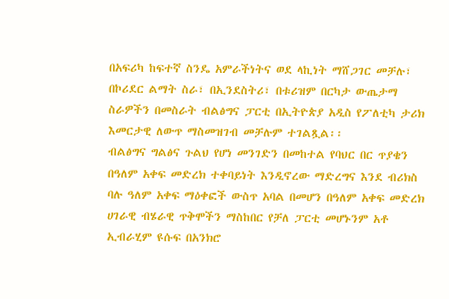በአፍሪካ ከፍተኛ ስንዴ አምራችነትና ወደ ላኪነት ማሸጋገር መቻሉ፣ በኮሪደር ልማት ስራ፣ በኢንደስትሪ፣ በቱሪዝም በርካታ ውጤታማ ስራዎችን በመስራት ብልፅግና ፓርቲ በኢትዮጵያ አዲስ የፖለቲካ ታሪክ እመርታዊ ለውጥ ማስመዝገብ መቻሉም ተገልጿል፡፡
ብልፅግና ግልፅና ጉልህ የሆነ መንገድን በመከተል የባህር በር ጥያቄን በዓለም አቀፍ መድረክ ተቀባይነት እንዲኖረው ማድረግና እንደ ብሪክስ ባሉ ዓለም አቀፍ ማዕቀፎች ውስጥ አባል በመሆን በዓለም አቀፍ መድረክ ሀገራዊ ብሄራዊ ጥቅሞችን ማስከበር የቻለ ፓርቲ መሆኑንም አቶ ኢብራሂም ዩሱፍ በአንክሮ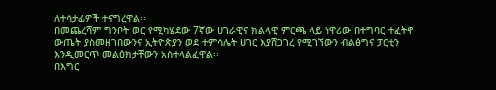ለተሳታፊዎች ተናግረዋል፡፡
በመጨረሻም ግንቦት ወር የሚካሄደው 7ኛው ሀገራዊና ክልላዊ ምርጫ ላይ ነዋሪው በተግባር ተፈትኖ ውጤት ያስመዘገበውንና ኢትዮጵያን ወደ ተምሳሌት ሀገር እያሸጋገረ የሚገኘውን ብልፅግና ፓርቲን እንዲመርጥ መልዕክታቸውን አስተላልፈዋል፡፡
በእግር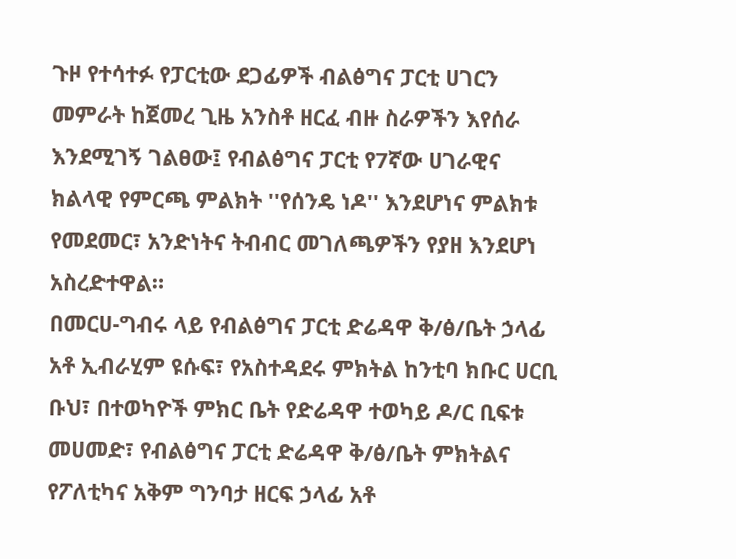ጉዞ የተሳተፉ የፓርቲው ደጋፊዎች ብልፅግና ፓርቲ ሀገርን መምራት ከጀመረ ጊዜ አንስቶ ዘርፈ ብዙ ስራዎችን እየሰራ እንደሚገኝ ገልፀው፤ የብልፅግና ፓርቲ የ7ኛው ሀገራዊና ክልላዊ የምርጫ ምልክት ''የሰንዴ ነዶ'' እንደሆነና ምልክቱ የመደመር፣ አንድነትና ትብብር መገለጫዎችን የያዘ እንደሆነ አስረድተዋል።
በመርሀ-ግብሩ ላይ የብልፅግና ፓርቲ ድሬዳዋ ቅ/ፅ/ቤት ኃላፊ አቶ ኢብራሂም ዩሱፍ፣ የአስተዳደሩ ምክትል ከንቲባ ክቡር ሀርቢ ቡህ፣ በተወካዮች ምክር ቤት የድሬዳዋ ተወካይ ዶ/ር ቢፍቱ መሀመድ፣ የብልፅግና ፓርቲ ድሬዳዋ ቅ/ፅ/ቤት ምክትልና የፖለቲካና አቅም ግንባታ ዘርፍ ኃላፊ አቶ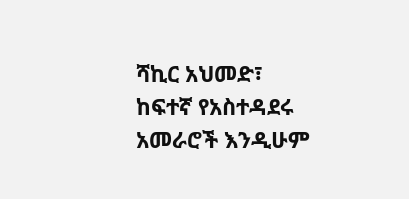ሻኪር አህመድ፣ ከፍተኛ የአስተዳደሩ አመራሮች እንዲሁም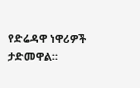የድሬዳዋ ነዋሪዎች ታድመዋል።